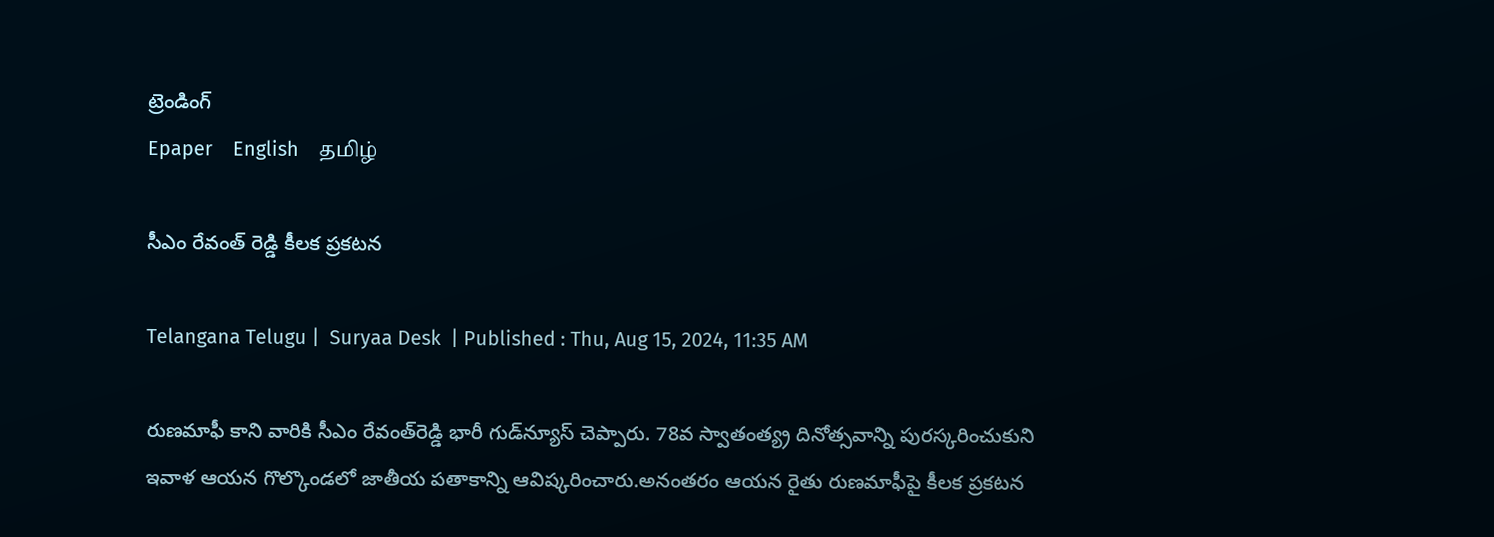ట్రెండింగ్
Epaper    English    தமிழ்

సీఎం రేవంత్‌ రెడ్డి కీలక ప్రకటన

Telangana Telugu |  Suryaa Desk  | Published : Thu, Aug 15, 2024, 11:35 AM

రుణమాఫీ కాని వారికి సీఎం రేవంత్‌రెడ్డి భారీ గుడ్‌న్యూస్ చెప్పారు. 78వ స్వాతంత్య్ర దినోత్సవాన్ని పురస్కరించుకుని ఇవాళ ఆయన గొల్కొండలో జాతీయ పతాకాన్ని ఆవిష్కరించారు.అనంతరం ఆయన రైతు రుణమాఫీపై కీలక ప్రకటన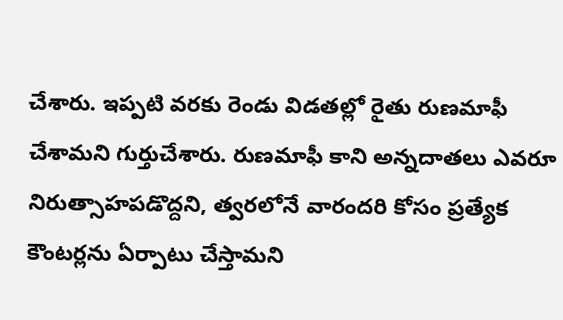చేశారు. ఇప్పటి వరకు రెండు విడతల్లో రైతు రుణమాఫీ చేశామని గుర్తుచేశారు. రుణమాఫీ కాని అన్నదాతలు ఎవరూ నిరుత్సాహపడొద్దని, త్వరలోనే వారందరి కోసం ప్రత్యేక కౌంటర్లను ఏర్పాటు చేస్తామని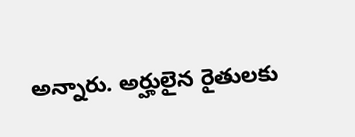అన్నారు. అర్హులైన రైతులకు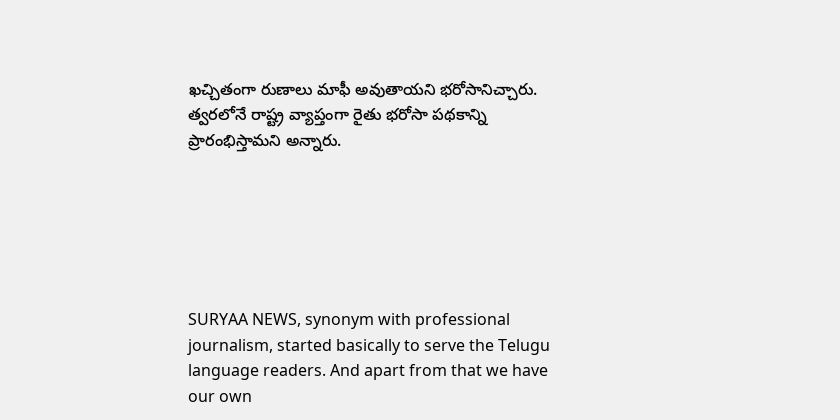ఖచ్చితంగా రుణాలు మాఫీ అవుతాయని భరోసానిచ్చారు. త్వరలోనే రాష్ట్ర వ్యాప్తంగా రైతు భరోసా పథకాన్ని ప్రారంభిస్తామని అన్నారు.






SURYAA NEWS, synonym with professional journalism, started basically to serve the Telugu language readers. And apart from that we have our own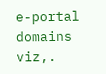e-portal domains viz,.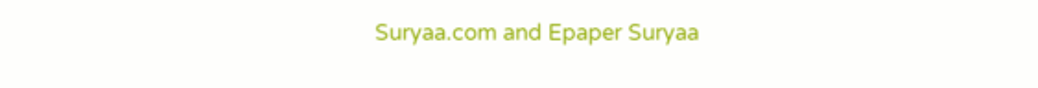Suryaa.com and Epaper Suryaa